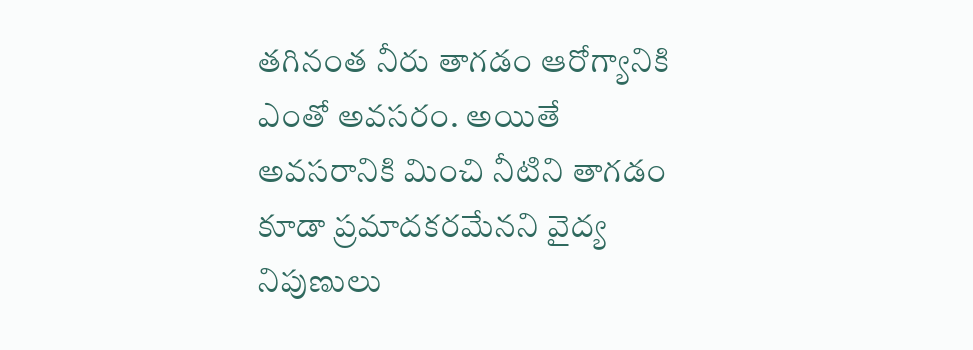తగినంత నీరు తాగడం ఆరోగ్యానికి ఎంతో అవసరం. అయితే అవసరానికి మించి నీటిని తాగడం కూడా ప్రమాదకరమేనని వైద్య నిపుణులు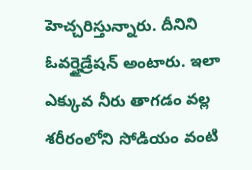హెచ్చరిస్తున్నారు. దీనిని ఓవర్హైడ్రేషన్ అంటారు. ఇలా ఎక్కువ నీరు తాగడం వల్ల శరీరంలోని సోడియం వంటి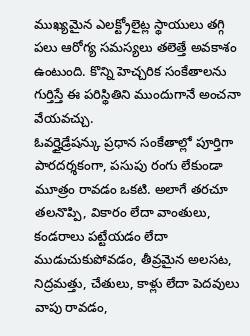ముఖ్యమైన ఎలక్ట్రోలైట్ల స్థాయులు తగ్గి పలు ఆరోగ్య సమస్యలు తలెత్తే అవకాశం ఉంటుంది. కొన్ని హెచ్చరిక సంకేతాలను గుర్తిస్తే ఈ పరిస్థితిని ముందుగానే అంచనా వేయవచ్చు.
ఓవర్హైడ్రేషన్కు ప్రధాన సంకేతాల్లో పూర్తిగా పారదర్శకంగా, పసుపు రంగు లేకుండా మూత్రం రావడం ఒకటి. అలాగే తరచూ తలనొప్పి, వికారం లేదా వాంతులు, కండరాలు పట్టేయడం లేదా ముడుచుకుపోవడం, తీవ్రమైన అలసట, నిద్రమత్తు, చేతులు, కాళ్లు లేదా పెదవులు వాపు రావడం,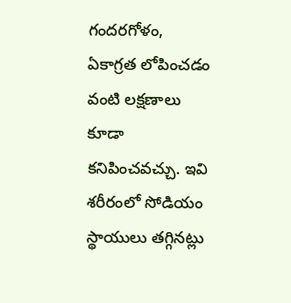గందరగోళం, ఏకాగ్రత లోపించడం వంటి లక్షణాలు కూడా కనిపించవచ్చు. ఇవి శరీరంలో సోడియం స్థాయులు తగ్గినట్లు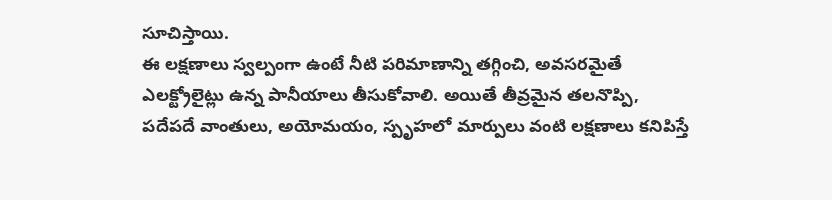సూచిస్తాయి.
ఈ లక్షణాలు స్వల్పంగా ఉంటే నీటి పరిమాణాన్ని తగ్గించి, అవసరమైతే ఎలక్ట్రోలైట్లు ఉన్న పానీయాలు తీసుకోవాలి. అయితే తీవ్రమైన తలనొప్పి, పదేపదే వాంతులు, అయోమయం, స్పృహలో మార్పులు వంటి లక్షణాలు కనిపిస్తే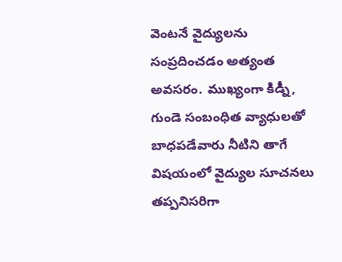వెంటనే వైద్యులను సంప్రదించడం అత్యంత అవసరం. ముఖ్యంగా కిడ్నీ, గుండె సంబంధిత వ్యాధులతో బాధపడేవారు నీటిని తాగే విషయంలో వైద్యుల సూచనలు తప్పనిసరిగా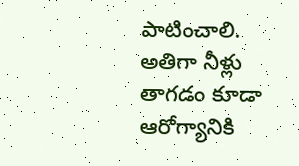పాటించాలి.
అతిగా నీళ్లు తాగడం కూడా ఆరోగ్యానికి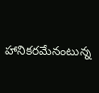హానికరమేనంటున్న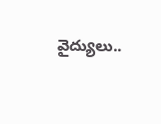వైద్యులు..